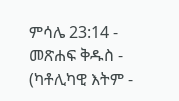ምሳሌ 23:14 - መጽሐፍ ቅዱስ - (ካቶሊካዊ እትም -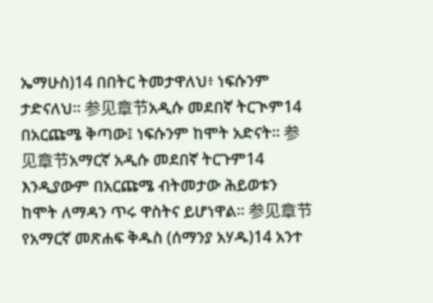ኤማሁስ)14 በበትር ትመታዋለህ፥ ነፍሱንም ታድናለህ። 参见章节አዲሱ መደበኛ ትርጒም14 በአርጩሜ ቅጣው፤ ነፍሱንም ከሞት አድናት። 参见章节አማርኛ አዲሱ መደበኛ ትርጉም14 እንዲያውም በአርጩሜ ብትመታው ሕይወቱን ከሞት ለማዳን ጥሩ ዋስትና ይሆነዋል። 参见章节የአማርኛ መጽሐፍ ቅዱስ (ሰማንያ አሃዱ)14 አንተ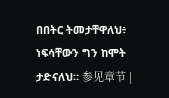በበትር ትመታቸዋለህ፥ ነፍሳቸውን ግን ከሞት ታድናለህ። 参见章节 |